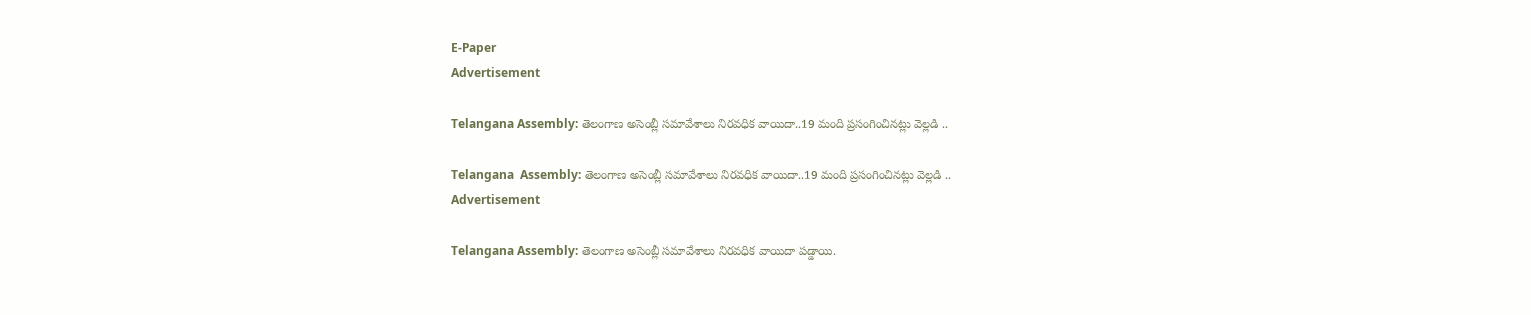E-Paper
Advertisement

Telangana Assembly: తెలంగాణ అసెంబ్లీ సమావేశాలు నిరవధిక వాయిదా..19 మంది ప్రసంగించినట్లు వెల్లడి ..

Telangana  Assembly: తెలంగాణ అసెంబ్లీ సమావేశాలు నిరవధిక వాయిదా..19 మంది ప్రసంగించినట్లు వెల్లడి ..
Advertisement

Telangana Assembly: తెలంగాణ అసెంబ్లీ సమావేశాలు నిరవధిక వాయిదా పడ్డాయి.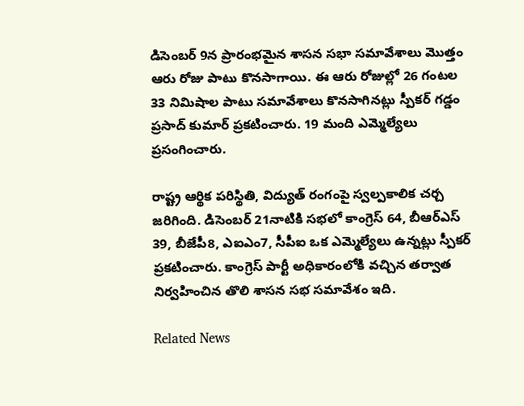డిసెంబర్ 9న ప్రారంభమైన శాసన సభా సమావేశాలు మొత్తం ఆరు రోజు పాటు కొనసాగాయి. ఈ ఆరు రోజుల్లో 26 గంటల 33 నిమిషాల పాటు సమావేశాలు కొనసాగినట్లు స్పీకర్ గడ్డం ప్రసాద్ కుమార్ ప్రకటించారు. 19 మంది ఎమ్మెల్యేలు ప్రసంగించారు.

రాష్ట్ర ఆర్థిక పరిస్థితి, విద్యుత్‌ రంగంపై స్వల్పకాలిక చర్చ జరిగింది. డిసెంబర్ 21నాటికి సభలో కాంగ్రెస్ 64, బీఆర్ఎస్ 39, బీజేపీ8, ఎఐఎం7, సీపీఐ ఒక ఎమ్మెల్యేలు ఉన్నట్లు స్పీకర్ ప్రకటించారు. కాంగ్రెస్ పార్టీ అధికారంలోకి వచ్చిన తర్వాత నిర్వహించిన తొలి శాసన సభ సమావేశం ఇది.

Related News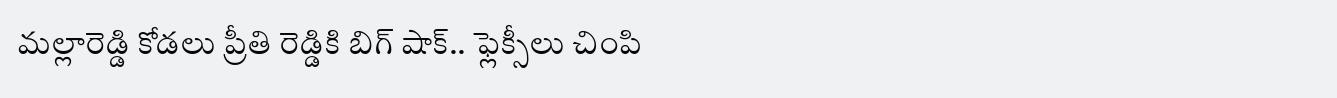మల్లారెడ్డి కోడలు ప్రీతి రెడ్డికి బిగ్ షాక్.. ఫ్లెక్సీలు చింపి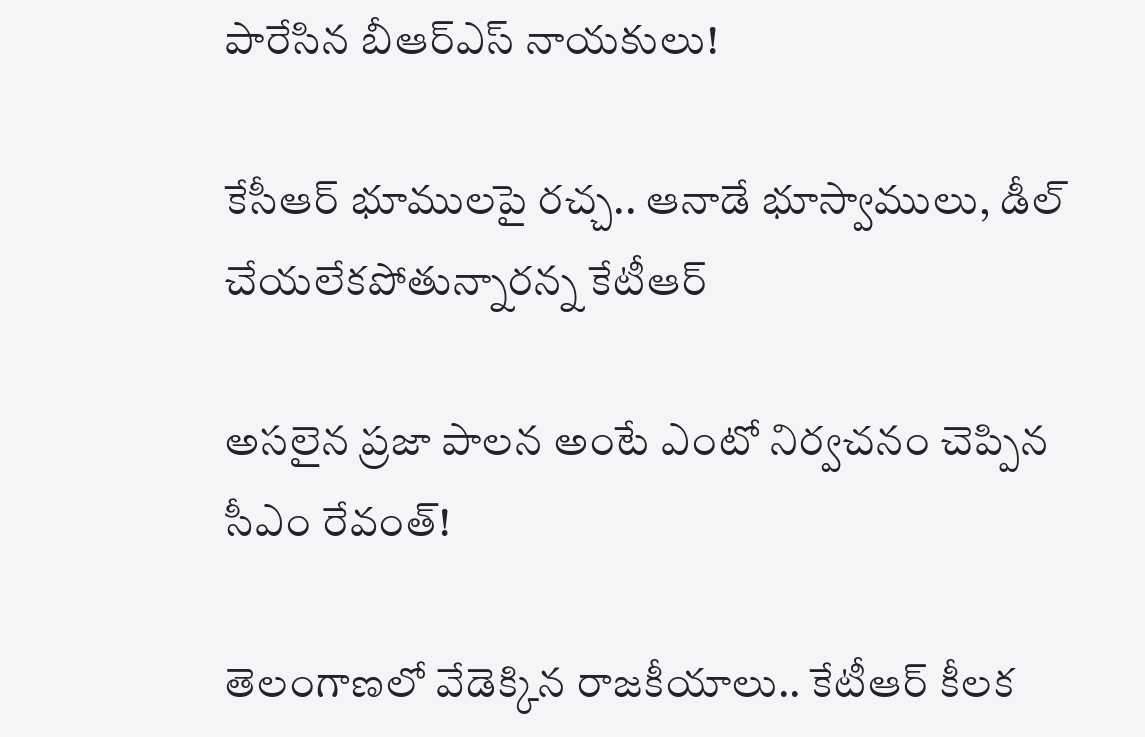పారేసిన బీఆర్ఎస్ నాయకులు!

కేసీఆర్ భూములపై రచ్చ.. ఆనాడే భూస్వాములు, డీల్ చేయలేకపోతున్నారన్న కేటీఆర్

అసలైన ప్రజా పాలన అంటే ఎంటో నిర్వచనం చెప్పిన సీఎం రేవంత్!

తెలంగాణలో వేడెక్కిన రాజకీయాలు.. కేటీఆర్ కీలక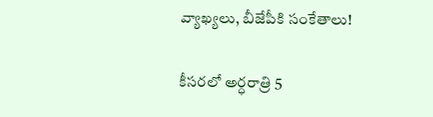వ్యాఖ్యలు, బీజేపీకి సంకేతాలు!

కీసరలో అర్ధరాత్రి 5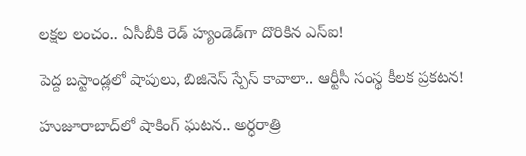లక్షల లంచం.. ఏసీబీకి రెడ్ హ్యండెడ్‌గా దొరికిన ఎస్ఐ!

పెద్ద బస్టాండ్లలో షాపులు, బిజినెస్ స్పేస్ కావాలా.. ఆర్టీసీ సంస్థ కీలక ప్రకటన!

హుజూరాబాద్‌లో షాకింగ్ ఘటన.. అర్ధరాత్రి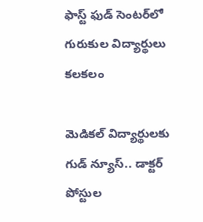ఫాస్ట్ ఫుడ్ సెంటర్‌లో గురుకుల విద్యార్థులు కలకలం

మెడికల్ విద్యార్థులకు గుడ్ న్యూస్.. డాక్టర్ పోస్టుల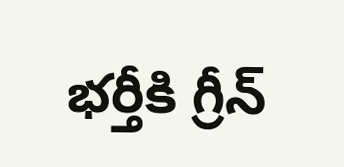భర్తీకి గ్రీన్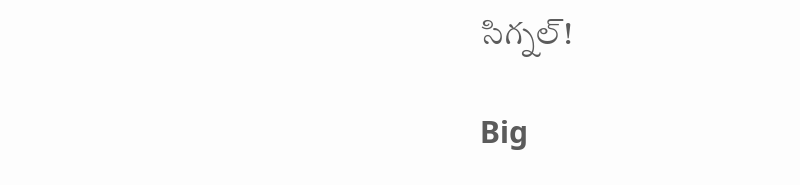సిగ్నల్!

Big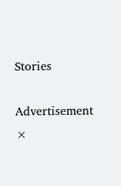Stories

Advertisement
×